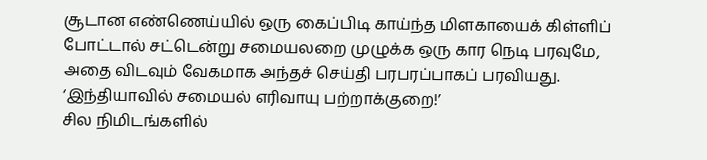சூடான எண்ணெய்யில் ஒரு கைப்பிடி காய்ந்த மிளகாயைக் கிள்ளிப் போட்டால் சட்டென்று சமையலறை முழுக்க ஒரு கார நெடி பரவுமே, அதை விடவும் வேகமாக அந்தச் செய்தி பரபரப்பாகப் பரவியது.
‘இந்தியாவில் சமையல் எரிவாயு பற்றாக்குறை!’
சில நிமிடங்களில்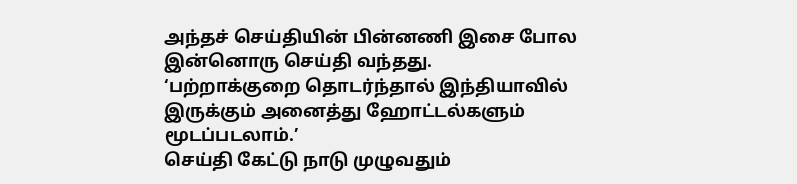அந்தச் செய்தியின் பின்னணி இசை போல இன்னொரு செய்தி வந்தது.
‘பற்றாக்குறை தொடர்ந்தால் இந்தியாவில் இருக்கும் அனைத்து ஹோட்டல்களும் மூடப்படலாம்.’
செய்தி கேட்டு நாடு முழுவதும்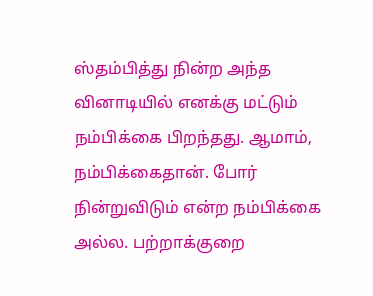ஸ்தம்பித்து நின்ற அந்த வினாடியில் எனக்கு மட்டும் நம்பிக்கை பிறந்தது. ஆமாம், நம்பிக்கைதான். போர் நின்றுவிடும் என்ற நம்பிக்கை அல்ல. பற்றாக்குறை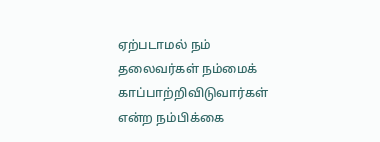ஏற்படாமல் நம் தலைவர்கள் நம்மைக் காப்பாற்றிவிடுவார்கள் என்ற நம்பிக்கை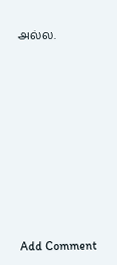அல்ல.















Add Comment